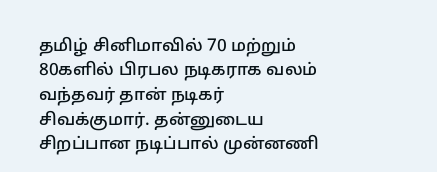தமிழ் சினிமாவில் 70 மற்றும் 80களில் பிரபல நடிகராக வலம் வந்தவர் தான் நடிகர் சிவக்குமார். தன்னுடைய சிறப்பான நடிப்பால் முன்னணி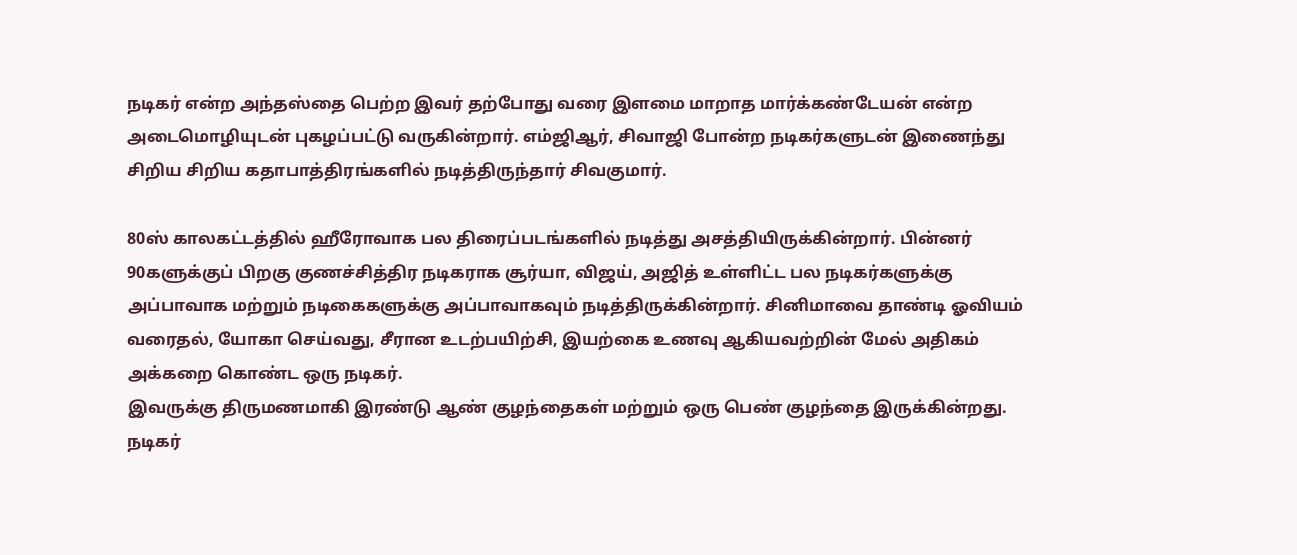நடிகர் என்ற அந்தஸ்தை பெற்ற இவர் தற்போது வரை இளமை மாறாத மார்க்கண்டேயன் என்ற அடைமொழியுடன் புகழப்பட்டு வருகின்றார். எம்ஜிஆர், சிவாஜி போன்ற நடிகர்களுடன் இணைந்து சிறிய சிறிய கதாபாத்திரங்களில் நடித்திருந்தார் சிவகுமார்.

80ஸ் காலகட்டத்தில் ஹீரோவாக பல திரைப்படங்களில் நடித்து அசத்தியிருக்கின்றார். பின்னர் 90களுக்குப் பிறகு குணச்சித்திர நடிகராக சூர்யா, விஜய், அஜித் உள்ளிட்ட பல நடிகர்களுக்கு அப்பாவாக மற்றும் நடிகைகளுக்கு அப்பாவாகவும் நடித்திருக்கின்றார். சினிமாவை தாண்டி ஓவியம் வரைதல், யோகா செய்வது, சீரான உடற்பயிற்சி, இயற்கை உணவு ஆகியவற்றின் மேல் அதிகம் அக்கறை கொண்ட ஒரு நடிகர்.
இவருக்கு திருமணமாகி இரண்டு ஆண் குழந்தைகள் மற்றும் ஒரு பெண் குழந்தை இருக்கின்றது. நடிகர்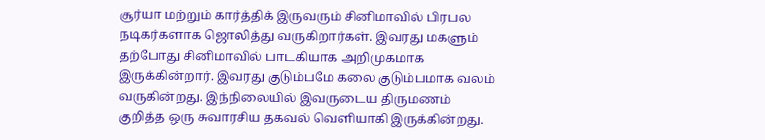சூர்யா மற்றும் கார்த்திக் இருவரும் சினிமாவில் பிரபல நடிகர்களாக ஜொலித்து வருகிறார்கள். இவரது மகளும் தற்போது சினிமாவில் பாடகியாக அறிமுகமாக இருக்கின்றார். இவரது குடும்பமே கலை குடும்பமாக வலம் வருகின்றது. இந்நிலையில் இவருடைய திருமணம் குறித்த ஒரு சுவாரசிய தகவல் வெளியாகி இருக்கின்றது.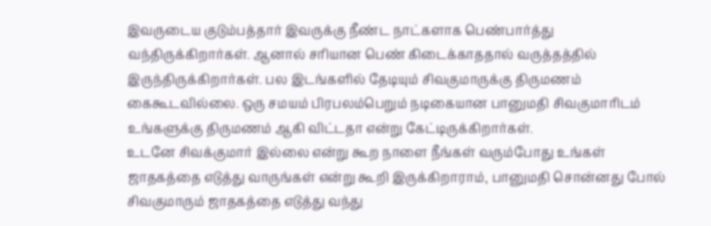இவருடைய குடும்பத்தார் இவருக்கு நீண்ட நாட்களாக பெண்பார்த்து வந்திருக்கிறார்கள். ஆனால் சரியான பெண் கிடைக்காததால் வருத்தத்தில் இருந்திருக்கிறார்கள். பல இடங்களில் தேடியும் சிவகுமாருக்கு திருமணம் கைகூடவில்லை. ஒரு சமயம் பிரபலம்பெறும் நடிகையான பானுமதி சிவகுமாரிடம் உங்களுக்கு திருமணம் ஆகி விட்டதா என்று கேட்டிருக்கிறார்கள்.
உடனே சிவக்குமார் இல்லை என்று கூற நாளை நீங்கள் வரும்போது உங்கள் ஜாதகத்தை எடுத்து வாருங்கள் என்று கூறி இருக்கிறாராம், பானுமதி சொன்னது போல் சிவகுமாரும் ஜாதகத்தை எடுத்து வந்து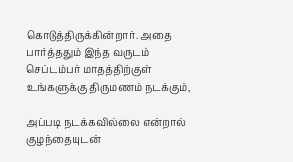கொடுத்திருக்கின்றார். அதை பார்த்ததும் இந்த வருடம் செப்டம்பர் மாதத்திற்குள் உங்களுக்கு திருமணம் நடக்கும்,

அப்படி நடக்கவில்லை என்றால் குழந்தையுடன்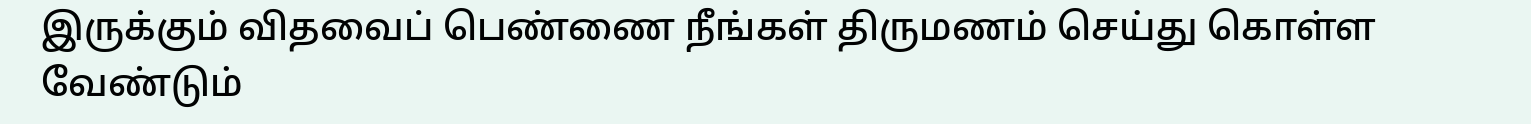இருக்கும் விதவைப் பெண்ணை நீங்கள் திருமணம் செய்து கொள்ள வேண்டும்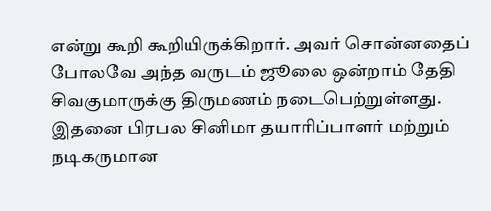என்று கூறி கூறியிருக்கிறார். அவர் சொன்னதைப் போலவே அந்த வருடம் ஜூலை ஒன்றாம் தேதி சிவகுமாருக்கு திருமணம் நடைபெற்றுள்ளது. இதனை பிரபல சினிமா தயாரிப்பாளர் மற்றும் நடிகருமான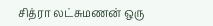சித்ரா லட்சுமணன் ஒரு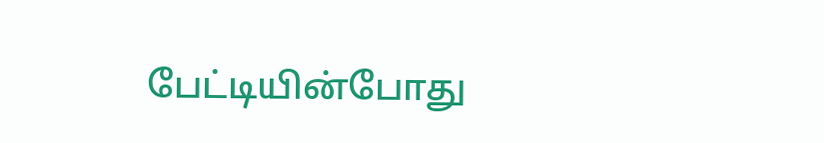பேட்டியின்போது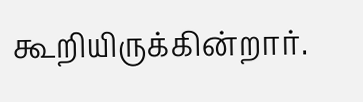கூறியிருக்கின்றார்.